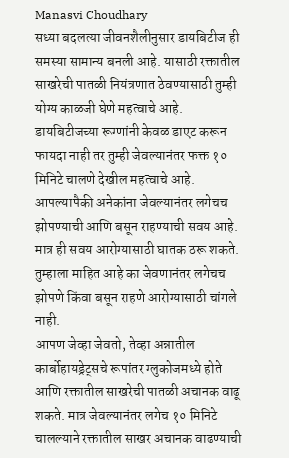Manasvi Choudhary
सध्या बदलत्या जीवनशैलीनुसार डायबिटीज ही समस्या सामान्य बनली आहे. यासाठी रक्तातील साखरेची पातळी नियंत्रणात ठेवण्यासाठी तुम्ही योग्य काळजी घेणे महत्वाचे आहे.
डायबिटीजच्या रूग्णांनी केवळ डाएट करून फायदा नाही तर तुम्ही जेवल्यानंतर फक्त १० मिनिटे चालणे देखील महत्वाचे आहे.
आपल्यापैकी अनेकांना जेवल्यानंतर लगेचच झोपण्याची आणि बसून राहण्याची सवय आहे. मात्र ही सवय आरोग्यासाठी घातक ठरू शकते.
तुम्हाला माहित आहे का जेवणानंतर लगेचच झोपणे किंवा बसून राहणे आरोग्यासाठी चांगले नाही.
आपण जेव्हा जेवतो, तेव्हा अन्नातील कार्बोहायड्रेट्सचे रूपांतर ग्लुकोजमध्ये होते आणि रक्तातील साखरेची पातळी अचानक वाढू शकते. मात्र जेवल्यानंतर लगेच १० मिनिटे चालल्याने रक्तातील साखर अचानक वाढण्याची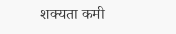शक्यता कमी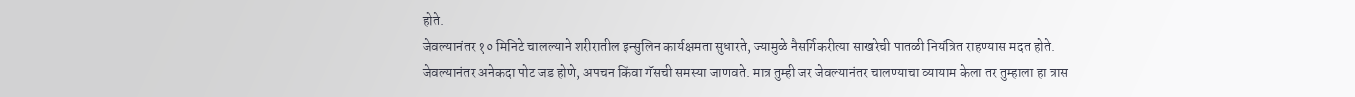होते.
जेवल्यानंतर १० मिनिटे चालल्याने शरीरातील इन्सुलिन कार्यक्षमता सुधारते, ज्यामुळे नैसर्गिकरीत्या साखरेची पातळी नियंत्रित राहण्यास मदत होते.
जेवल्यानंतर अनेकदा पोट जड होणे, अपचन किंवा गॅसची समस्या जाणवते. मात्र तुम्ही जर जेवल्यानंतर चालण्याचा व्यायाम केला तर तुम्हाला हा त्रास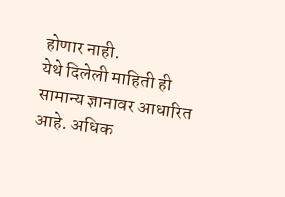होणार नाही.
येथे दिलेली माहिती ही सामान्य ज्ञानावर आधारित आहे. अधिक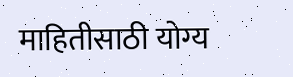माहितीसाठी योग्य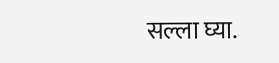सल्ला घ्या.